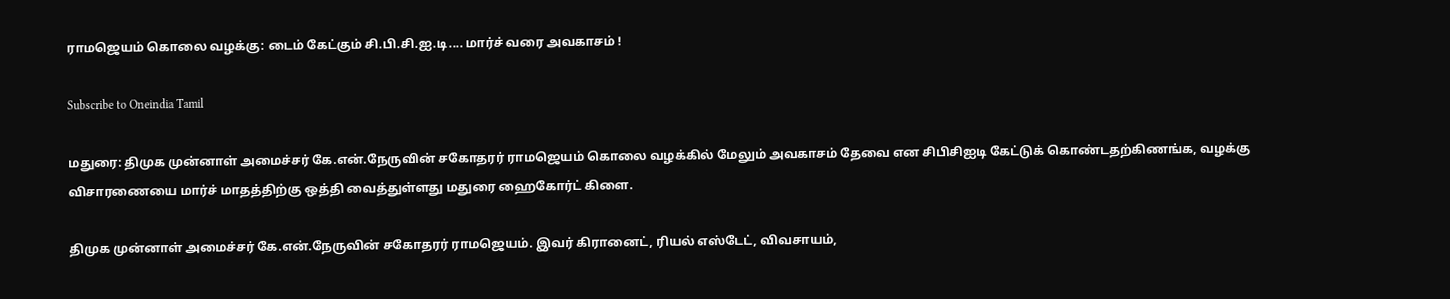ராமஜெயம் கொலை வழக்கு: டைம் கேட்கும் சி.பி.சி.ஐ.டி.... மார்ச் வரை அவகாசம் !

Subscribe to Oneindia Tamil

மதுரை: திமுக முன்னாள் அமைச்சர் கே.என்.நேருவின் சகோதரர் ராமஜெயம் கொலை வழக்கில் மேலும் அவகாசம் தேவை என சிபிசிஐடி கேட்டுக் கொண்டதற்கிணங்க, வழக்கு விசாரணையை மார்ச் மாதத்திற்கு ஒத்தி வைத்துள்ளது மதுரை ஹைகோர்ட் கிளை.

திமுக முன்னாள் அமைச்சர் கே.என்.நேருவின் சகோதரர் ராமஜெயம். இவர் கிரானைட், ரியல் எஸ்டேட், விவசாயம்,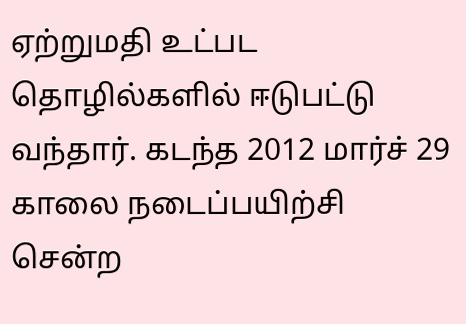ஏற்றுமதி உட்பட தொழில்களில் ஈடுபட்டு வந்தார். கடந்த 2012 மார்ச் 29 காலை நடைப்பயிற்சி சென்ற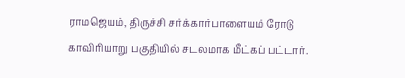ராமஜெயம், திருச்சி சர்க்கார்பாளையம் ரோடு காவிரியாறு பகுதியில் சடலமாக மீட்கப் பட்டார்.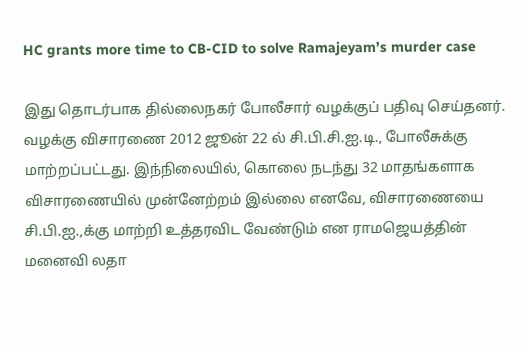HC grants more time to CB-CID to solve Ramajeyam’s murder case

இது தொடர்பாக தில்லைநகர் போலீசார் வழக்குப் பதிவு செய்தனர். வழக்கு விசாரணை 2012 ஜூன் 22 ல் சி.பி.சி.ஐ.டி., போலீசுக்கு மாற்றப்பட்டது. இந்நிலையில், கொலை நடந்து 32 மாதங்களாக விசாரணையில் முன்னேற்றம் இல்லை எனவே, விசாரணையை சி.பி.ஐ.,க்கு மாற்றி உத்தரவிட வேண்டும் என ராமஜெயத்தின் மனைவி லதா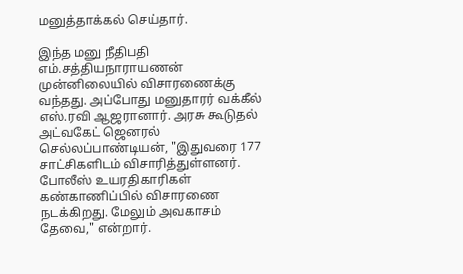மனுத்தாக்கல் செய்தார்.

இந்த மனு நீதிபதி எம்.சத்தியநாராயணன் முன்னிலையில் விசாரணைக்கு வந்தது. அப்போது மனுதாரர் வக்கீல் எஸ்.ரவி ஆஜரானார். அரசு கூடுதல் அட்வகேட் ஜெனரல் செல்லப்பாண்டியன், "இதுவரை 177 சாட்சிகளிடம் விசாரித்துள்ளனர். போலீஸ் உயரதிகாரிகள் கண்காணிப்பில் விசாரணை நடக்கிறது. மேலும் அவகாசம் தேவை," என்றார்.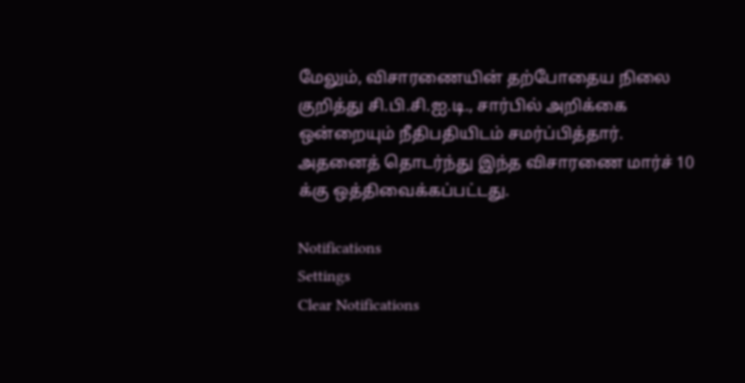மேலும், விசாரணையின் தற்போதைய நிலை குறித்து சி.பி.சி.ஐ.டி., சார்பில் அறிக்கை ஒன்றையும் நீதிபதியிடம் சமர்ப்பித்தார். அதனைத் தொடர்ந்து இந்த விசாரணை மார்ச் 10 க்கு ஒத்திவைக்கப்பட்டது.

Notifications
Settings
Clear Notifications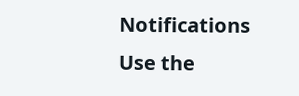Notifications
Use the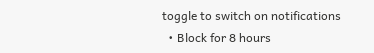toggle to switch on notifications
  • Block for 8 hours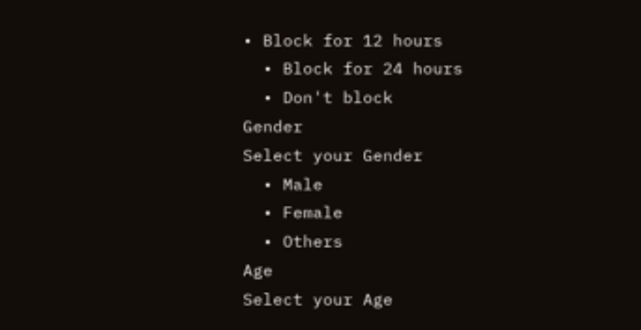• Block for 12 hours
  • Block for 24 hours
  • Don't block
Gender
Select your Gender
  • Male
  • Female
  • Others
Age
Select your Age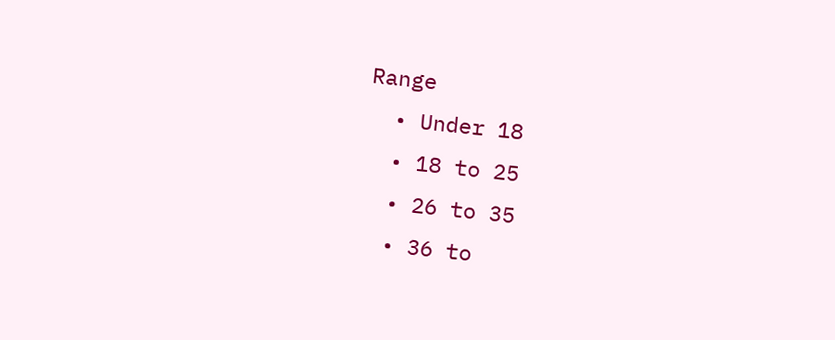Range
  • Under 18
  • 18 to 25
  • 26 to 35
  • 36 to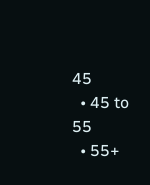45
  • 45 to 55
  • 55+